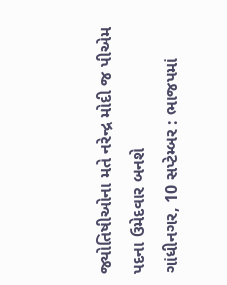જ્યોતિષીઓના મતે નરેન્દ્ર મોદી જ પીએમ પદના ઉમેદવાર બનશે
ગાંધીનગર, 10 સપ્ટેમ્બર : ભાજપમાં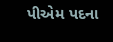પીએમ પદના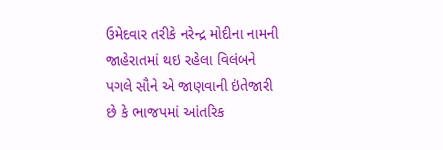ઉમેદવાર તરીકે નરેન્દ્ર મોદીના નામની જાહેરાતમાં થઇ રહેલા વિલંબને પગલે સૌને એ જાણવાની ઇંતેજારી છે કે ભાજપમાં આંતરિક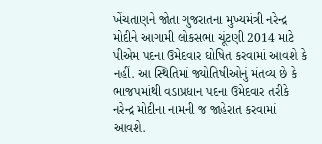ખેંચતાણને જોતા ગુજરાતના મુખ્યમંત્રી નરેન્દ્ર મોદીને આગામી લોકસભા ચૂંટણી 2014 માટે પીએમ પદના ઉમેદવાર ઘોષિત કરવામાં આવશે કે નહીં. આ સ્થિતિમાં જ્યોતિષીઓનું મંતવ્ય છે કે ભાજપમાંથી વડાપ્રધાન પદના ઉમેદવાર તરીકે નરેન્દ્ર મોદીના નામની જ જાહેરાત કરવામાં આવશે.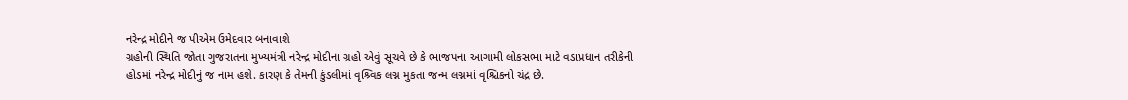નરેન્દ્ર મોદીને જ પીએમ ઉમેદવાર બનાવાશે
ગ્રહોની સ્થિતિ જોતા ગુજરાતના મુખ્યમંત્રી નરેન્દ્ર મોદીના ગ્રહો એવું સૂચવે છે કે ભાજપના આગામી લોકસભા માટે વડાપ્રધાન તરીકેની હોડમાં નરેન્દ્ર મોદીનું જ નામ હશે. કારણ કે તેમની કુંડલીમાં વૃશ્ર્વિક લગ્ન મુકતા જન્મ લગ્નમાં વૃશ્ચિકનો ચંદ્ર છે.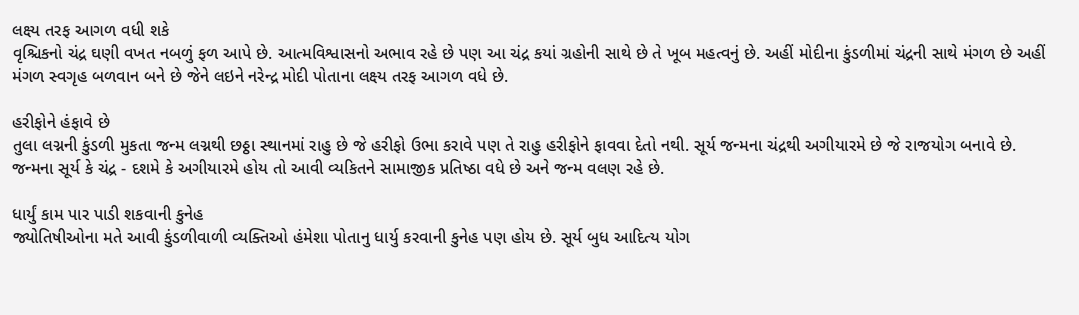લક્ષ્ય તરફ આગળ વધી શકે
વૃશ્ચિકનો ચંદ્ર ઘણી વખત નબળું ફળ આપે છે. આત્મવિશ્વાસનો અભાવ રહે છે પણ આ ચંદ્ર કયાં ગ્રહોની સાથે છે તે ખૂબ મહત્વનું છે. અહીં મોદીના કુંડળીમાં ચંદ્રની સાથે મંગળ છે અહીં મંગળ સ્વગૃહ બળવાન બને છે જેને લઇને નરેન્દ્ર મોદી પોતાના લક્ષ્ય તરફ આગળ વધે છે.

હરીફોને હંફાવે છે
તુલા લગ્નની કુંડળી મુકતા જન્મ લગ્નથી છઠ્ઠા સ્થાનમાં રાહુ છે જે હરીફો ઉભા કરાવે પણ તે રાહુ હરીફોને ફાવવા દેતો નથી. સૂર્ય જન્મના ચંદ્રથી અગીયારમે છે જે રાજયોગ બનાવે છે. જન્મના સૂર્ય કે ચંદ્ર - દશમે કે અગીયારમે હોય તો આવી વ્યકિતને સામાજીક પ્રતિષ્ઠા વધે છે અને જન્મ વલણ રહે છે.

ધાર્યું કામ પાર પાડી શકવાની કુનેહ
જ્યોતિષીઓના મતે આવી કુંડળીવાળી વ્યક્તિઓ હંમેશા પોતાનુ ધાર્યુ કરવાની કુનેહ પણ હોય છે. સૂર્ય બુધ આદિત્ય યોગ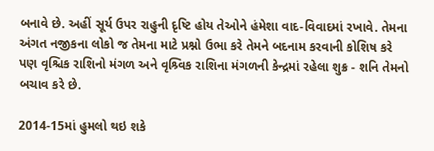બનાવે છે. અહીં સૂર્ય ઉપર રાહુની દૃષ્ટિ હોય તેઓને હંમેશા વાદ-વિવાદમાં રખાવે. તેમના અંગત નજીકના લોકો જ તેમના માટે પ્રશ્નો ઉભા કરે તેમને બદનામ કરવાની કોશિષ કરે પણ વૃશ્ચિક રાશિનો મંગળ અને વૃશ્ર્વિક રાશિના મંગળની કેન્દ્રમાં રહેલા શુક્ર - શનિ તેમનો બચાવ કરે છે.

2014-15માં હુમલો થઇ શકે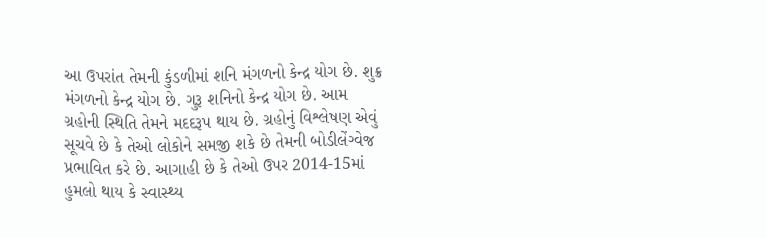આ ઉપરાંત તેમની કુંડળીમાં શનિ મંગળનો કેન્દ્ર યોગ છે. શુક્ર મંગળનો કેન્દ્ર યોગ છે. ગુરૂ શનિનો કેન્દ્ર યોગ છે. આમ ગ્રહોની સ્થિતિ તેમને મદદરૂપ થાય છે. ગ્રહોનું વિશ્લેષણ એવું સૂચવે છે કે તેઓ લોકોને સમજી શકે છે તેમની બોડીલેંગ્વેજ પ્રભાવિત કરે છે. આગાહી છે કે તેઓ ઉપર 2014-15માં હુમલો થાય કે સ્વાસ્થ્ય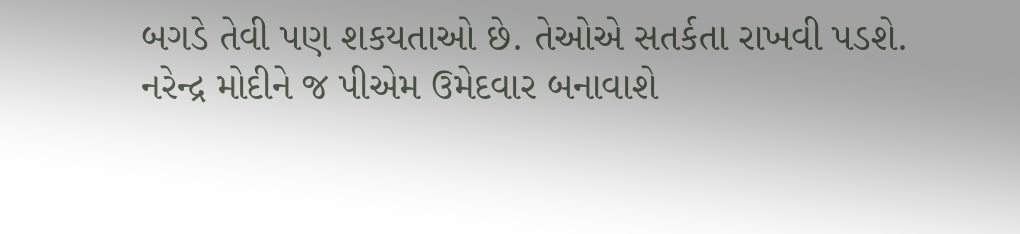બગડે તેવી પણ શકયતાઓ છે. તેઓએ સતર્કતા રાખવી પડશે.
નરેન્દ્ર મોદીને જ પીએમ ઉમેદવાર બનાવાશે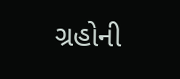ગ્રહોની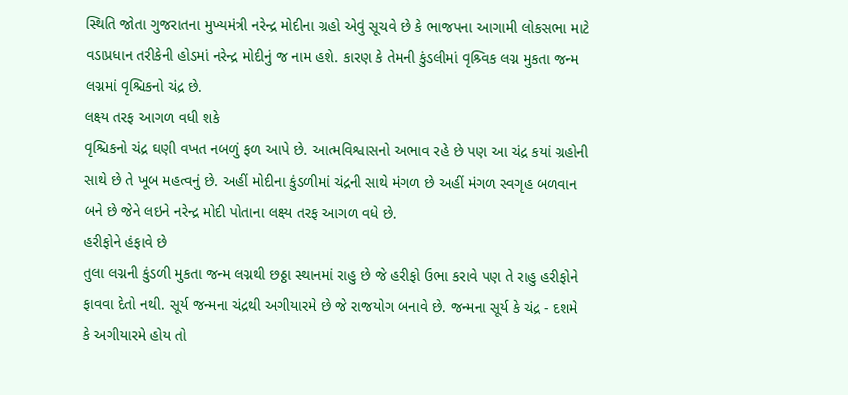સ્થિતિ જોતા ગુજરાતના મુખ્યમંત્રી નરેન્દ્ર મોદીના ગ્રહો એવું સૂચવે છે કે ભાજપના આગામી લોકસભા માટે વડાપ્રધાન તરીકેની હોડમાં નરેન્દ્ર મોદીનું જ નામ હશે. કારણ કે તેમની કુંડલીમાં વૃશ્ર્વિક લગ્ન મુકતા જન્મ લગ્નમાં વૃશ્ચિકનો ચંદ્ર છે.
લક્ષ્ય તરફ આગળ વધી શકે
વૃશ્ચિકનો ચંદ્ર ઘણી વખત નબળું ફળ આપે છે. આત્મવિશ્વાસનો અભાવ રહે છે પણ આ ચંદ્ર કયાં ગ્રહોની સાથે છે તે ખૂબ મહત્વનું છે. અહીં મોદીના કુંડળીમાં ચંદ્રની સાથે મંગળ છે અહીં મંગળ સ્વગૃહ બળવાન બને છે જેને લઇને નરેન્દ્ર મોદી પોતાના લક્ષ્ય તરફ આગળ વધે છે.
હરીફોને હંફાવે છે
તુલા લગ્નની કુંડળી મુકતા જન્મ લગ્નથી છઠ્ઠા સ્થાનમાં રાહુ છે જે હરીફો ઉભા કરાવે પણ તે રાહુ હરીફોને ફાવવા દેતો નથી. સૂર્ય જન્મના ચંદ્રથી અગીયારમે છે જે રાજયોગ બનાવે છે. જન્મના સૂર્ય કે ચંદ્ર - દશમે કે અગીયારમે હોય તો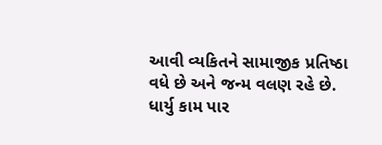આવી વ્યકિતને સામાજીક પ્રતિષ્ઠા વધે છે અને જન્મ વલણ રહે છે.
ધાર્યુ કામ પાર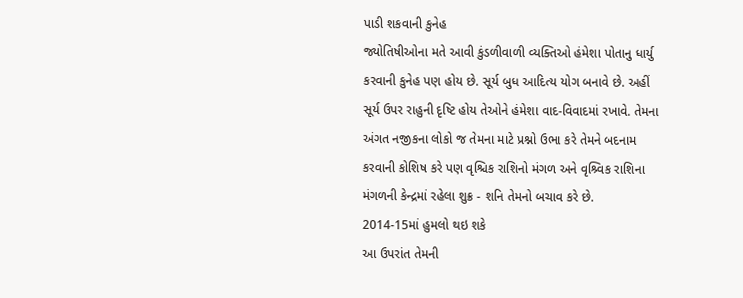પાડી શકવાની કુનેહ
જ્યોતિષીઓના મતે આવી કુંડળીવાળી વ્યક્તિઓ હંમેશા પોતાનુ ધાર્યુ કરવાની કુનેહ પણ હોય છે. સૂર્ય બુધ આદિત્ય યોગ બનાવે છે. અહીં સૂર્ય ઉપર રાહુની દૃષ્ટિ હોય તેઓને હંમેશા વાદ-વિવાદમાં રખાવે. તેમના અંગત નજીકના લોકો જ તેમના માટે પ્રશ્નો ઉભા કરે તેમને બદનામ કરવાની કોશિષ કરે પણ વૃશ્ચિક રાશિનો મંગળ અને વૃશ્ર્વિક રાશિના મંગળની કેન્દ્રમાં રહેલા શુક્ર - શનિ તેમનો બચાવ કરે છે.
2014-15માં હુમલો થઇ શકે
આ ઉપરાંત તેમની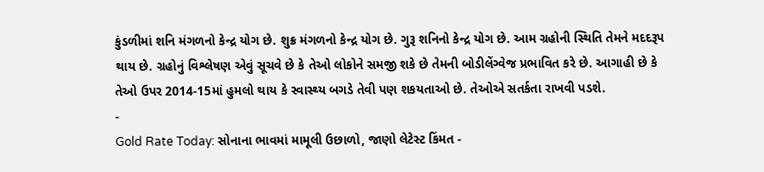કુંડળીમાં શનિ મંગળનો કેન્દ્ર યોગ છે. શુક્ર મંગળનો કેન્દ્ર યોગ છે. ગુરૂ શનિનો કેન્દ્ર યોગ છે. આમ ગ્રહોની સ્થિતિ તેમને મદદરૂપ થાય છે. ગ્રહોનું વિશ્લેષણ એવું સૂચવે છે કે તેઓ લોકોને સમજી શકે છે તેમની બોડીલેંગ્વેજ પ્રભાવિત કરે છે. આગાહી છે કે તેઓ ઉપર 2014-15માં હુમલો થાય કે સ્વાસ્થ્ય બગડે તેવી પણ શકયતાઓ છે. તેઓએ સતર્કતા રાખવી પડશે.
-
Gold Rate Today: સોનાના ભાવમાં મામૂલી ઉછાળો, જાણો લેટેસ્ટ કિંમત -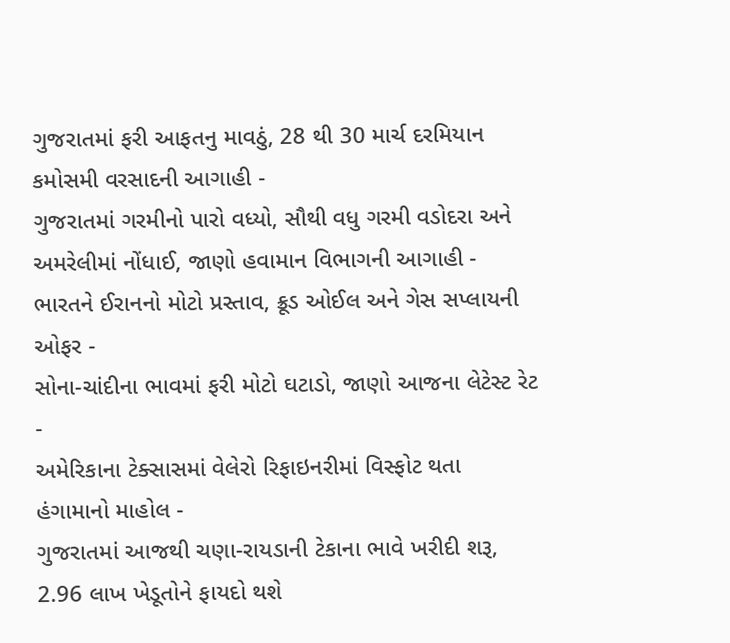ગુજરાતમાં ફરી આફતનુ માવઠું, 28 થી 30 માર્ચ દરમિયાન કમોસમી વરસાદની આગાહી -
ગુજરાતમાં ગરમીનો પારો વધ્યો, સૌથી વધુ ગરમી વડોદરા અને અમરેલીમાં નોંધાઈ, જાણો હવામાન વિભાગની આગાહી -
ભારતને ઈરાનનો મોટો પ્રસ્તાવ, ક્રૂડ ઓઈલ અને ગેસ સપ્લાયની ઓફર -
સોના-ચાંદીના ભાવમાં ફરી મોટો ઘટાડો, જાણો આજના લેટેસ્ટ રેટ -
અમેરિકાના ટેક્સાસમાં વેલેરો રિફાઇનરીમાં વિસ્ફોટ થતા હંગામાનો માહોલ -
ગુજરાતમાં આજથી ચણા-રાયડાની ટેકાના ભાવે ખરીદી શરૂ, 2.96 લાખ ખેડૂતોને ફાયદો થશે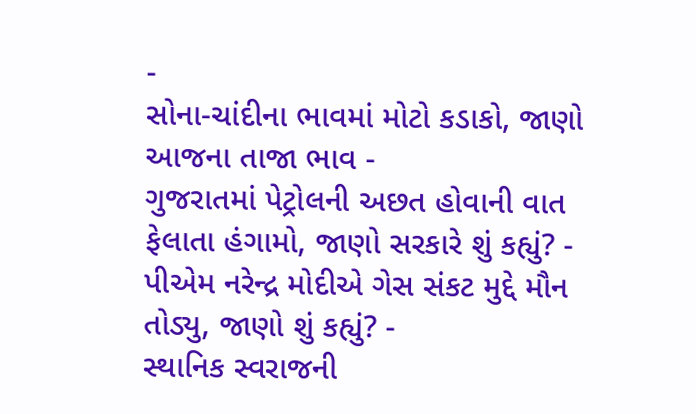-
સોના-ચાંદીના ભાવમાં મોટો કડાકો, જાણો આજના તાજા ભાવ -
ગુજરાતમાં પેટ્રોલની અછત હોવાની વાત ફેલાતા હંગામો, જાણો સરકારે શું કહ્યું? -
પીએમ નરેન્દ્ર મોદીએ ગેસ સંકટ મુદ્દે મૌન તોડ્યુ, જાણો શું કહ્યું? -
સ્થાનિક સ્વરાજની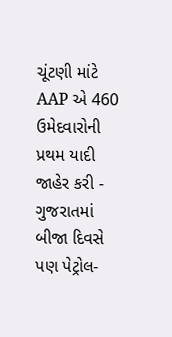ચૂંટણી માંટે AAP એ 460 ઉમેદવારોની પ્રથમ યાદી જાહેર કરી -
ગુજરાતમાં બીજા દિવસે પણ પેટ્રોલ-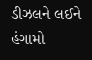ડીઝલને લઈને હંગામો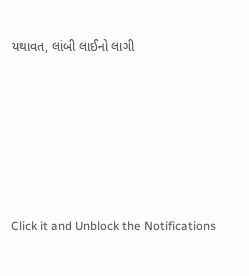યથાવત, લાંબી લાઈનો લાગી






Click it and Unblock the Notifications